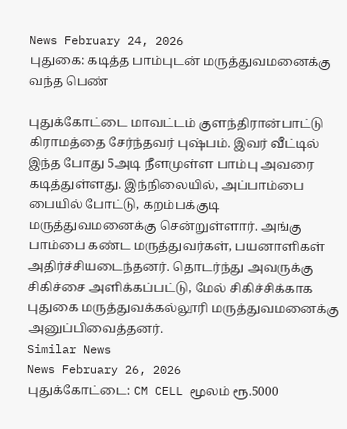News February 24, 2026
புதுகை: கடித்த பாம்புடன் மருத்துவமனைக்கு வந்த பெண்

புதுக்கோட்டை மாவட்டம் குளந்திரான்பாட்டு கிராமத்தை சேர்ந்தவர் புஷ்பம். இவர் வீட்டில் இந்த போது 5அடி நீளமுள்ள பாம்பு அவரை கடித்துள்ளது. இந்நிலையில், அப்பாம்பை பையில் போட்டு, கறம்பக்குடி மருத்துவமனைக்கு சென்றுள்ளார். அங்கு பாம்பை கண்ட மருத்துவர்கள், பயனாளிகள் அதிர்ச்சியடைந்தனர். தொடர்ந்து அவருக்கு சிகிச்சை அளிக்கப்பட்டு, மேல் சிகிச்சிக்காக புதுகை மருத்துவக்கல்லூரி மருத்துவமனைக்கு அனுப்பிவைத்தனர்.
Similar News
News February 26, 2026
புதுக்கோட்டை: CM CELL மூலம் ரூ.5000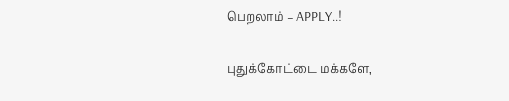பெறலாம் – APPLY..!

புதுக்கோட்டை மக்களே,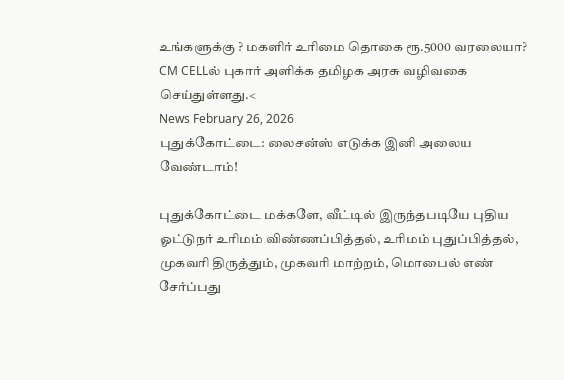உங்களுக்கு ? மகளிர் உரிமை தொகை ரூ.5000 வரலையா? CM CELLல் புகார் அளிக்க தமிழக அரசு வழிவகை செய்துள்ளது.<
News February 26, 2026
புதுக்கோட்டை: லைசன்ஸ் எடுக்க இனி அலைய வேண்டாம்!

புதுக்கோட்டை மக்களே, வீட்டில் இருந்தபடியே புதிய ஓட்டுநர் உரிமம் விண்ணப்பித்தல், உரிமம் புதுப்பித்தல், முகவரி திருத்தும், முகவரி மாற்றம், மொபைல் எண் சேர்ப்பது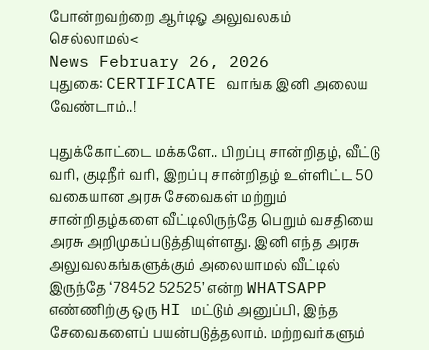போன்றவற்றை ஆர்டிஓ அலுவலகம் செல்லாமல்<
News February 26, 2026
புதுகை: CERTIFICATE வாங்க இனி அலைய வேண்டாம்..!

புதுக்கோட்டை மக்களே.. பிறப்பு சான்றிதழ், வீட்டு வரி, குடிநீர் வரி, இறப்பு சான்றிதழ் உள்ளிட்ட 50 வகையான அரசு சேவைகள் மற்றும் சான்றிதழ்களை வீட்டிலிருந்தே பெறும் வசதியை அரசு அறிமுகப்படுத்தியுள்ளது. இனி எந்த அரசு அலுவலகங்களுக்கும் அலையாமல் வீட்டில் இருந்தே ‘78452 52525’ என்ற WHATSAPP எண்ணிற்கு ஒரு HI மட்டும் அனுப்பி, இந்த சேவைகளைப் பயன்படுத்தலாம். மற்றவர்களும்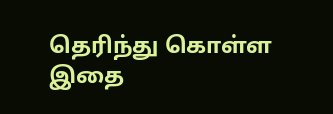தெரிந்து கொள்ள இதை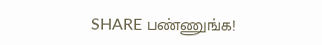SHARE பண்ணுங்க!